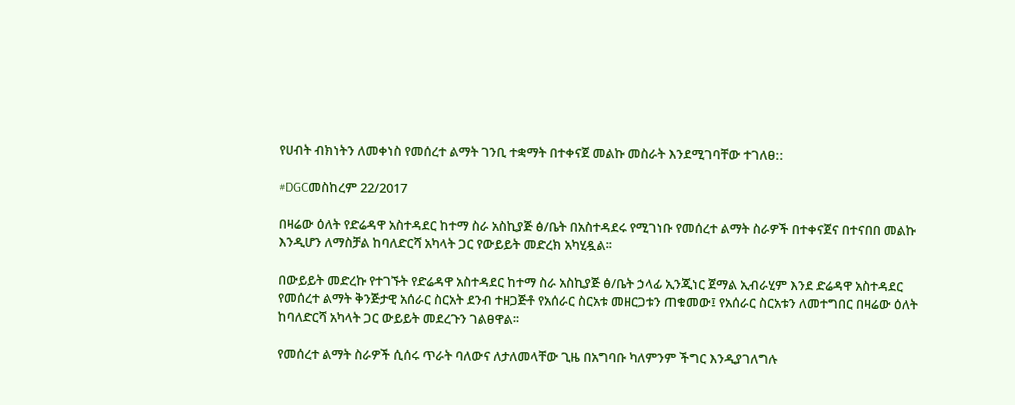የሀብት ብክነትን ለመቀነስ የመሰረተ ልማት ገንቢ ተቋማት በተቀናጀ መልኩ መስራት እንደሚገባቸው ተገለፀ::

#DGCመስከረም 22/2017

በዛሬው ዕለት የድሬዳዋ አስተዳደር ከተማ ስራ አስኪያጅ ፅ/ቤት በአስተዳደሩ የሚገነቡ የመሰረተ ልማት ስራዎች በተቀናጀና በተናበበ መልኩ እንዲሆን ለማስቻል ከባለድርሻ አካላት ጋር የውይይት መድረክ አካሂዷል፡፡

በውይይት መድረኩ የተገኙት የድሬዳዋ አስተዳደር ከተማ ስራ አስኪያጅ ፅ/ቤት ኃላፊ ኢንጂነር ጀማል ኢብራሂም እንደ ድሬዳዋ አስተዳደር የመሰረተ ልማት ቅንጅታዊ አሰራር ስርአት ደንብ ተዘጋጅቶ የአሰራር ስርአቱ መዘርጋቱን ጠቁመው፤ የአሰራር ስርአቱን ለመተግበር በዛሬው ዕለት ከባለድርሻ አካላት ጋር ውይይት መደረጉን ገልፀዋል፡፡

የመሰረተ ልማት ስራዎች ሲሰሩ ጥራት ባለውና ለታለመላቸው ጊዜ በአግባቡ ካለምንም ችግር እንዲያገለግሉ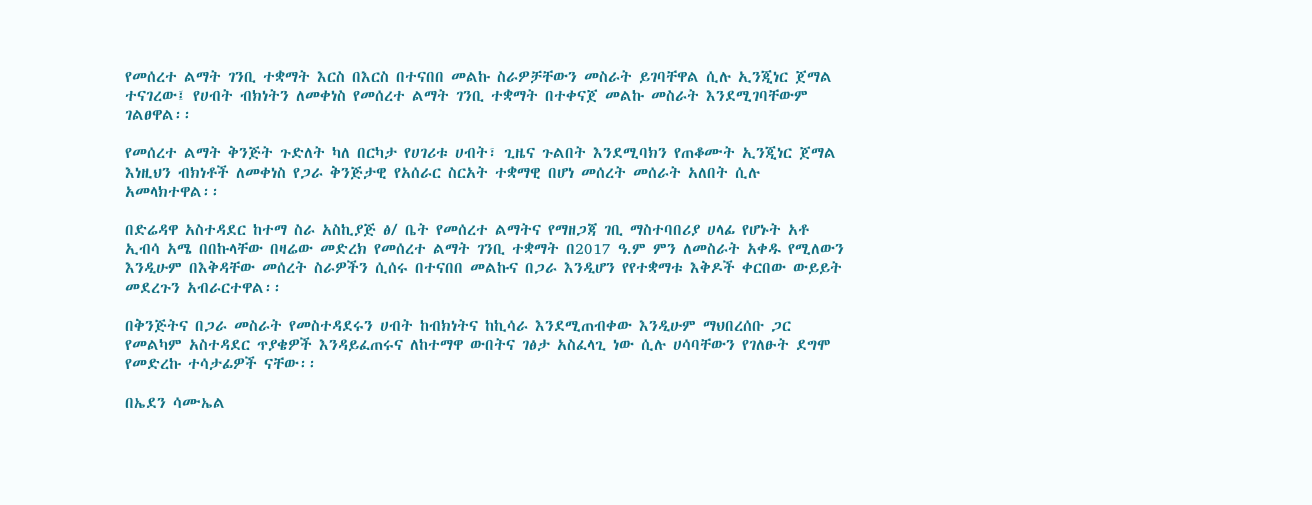የመሰረተ ልማት ገንቢ ተቋማት እርስ በእርስ በተናበበ መልኩ ስራዎቻቸውን መስራት ይገባቸዋል ሲሉ ኢንጂነር ጀማል ተናገረው፤ የሀብት ብክነትን ለመቀነስ የመሰረተ ልማት ገንቢ ተቋማት በተቀናጀ መልኩ መስራት እንደሚገባቸውም ገልፀዋል፡፡

የመሰረተ ልማት ቅንጅት ጉድለት ካለ በርካታ የሀገሪቱ ሀብት፣ ጊዜና ጉልበት እንደሚባክን የጠቆሙት ኢንጂነር ጀማል እነዚህን ብክነቶች ለመቀነስ የጋራ ቅንጅታዊ የአሰራር ስርአት ተቋማዊ በሆነ መሰረት መሰራት አለበት ሲሉ አመላክተዋል፡፡

በድሬዳዋ አስተዳደር ከተማ ስራ አስኪያጅ ፅ/ ቤት የመሰረተ ልማትና የማዘጋጃ ገቢ ማስተባበሪያ ሀላፊ የሆኑት አቶ ኢብሳ አሜ በበኩላቸው በዛሬው መድረክ የመሰረተ ልማት ገንቢ ተቋማት በ2017 ዓ.ም ምን ለመስራት አቀዱ የሚለውን እንዲሁም በእቅዳቸው መሰረት ስራዎችን ሲሰሩ በተናበበ መልኩና በጋራ እንዲሆን የየተቋማቱ እቅዶች ቀርበው ውይይት መደረጉን አብራርተዋል፡፡

በቅንጅትና በጋራ መስራት የመስተዳደሩን ሀብት ከብክነትና ከኪሳራ እንደሚጠብቀው እንዲሁም ማህበረሰቡ ጋር የመልካም አስተዳደር ጥያቄዎች እንዳይፈጠሩና ለከተማዋ ውበትና ገፅታ አስፈላጊ ነው ሲሉ ሀሳባቸውን የገለፁት ደግሞ የመድረኩ ተሳታፊዎች ናቸው፡፡

በኤደን ሳሙኤል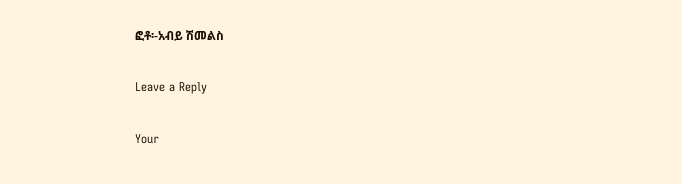ፎቶ፡-አብይ ሽመልስ

Leave a Reply

Your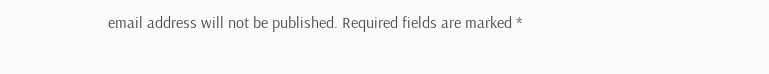email address will not be published. Required fields are marked *